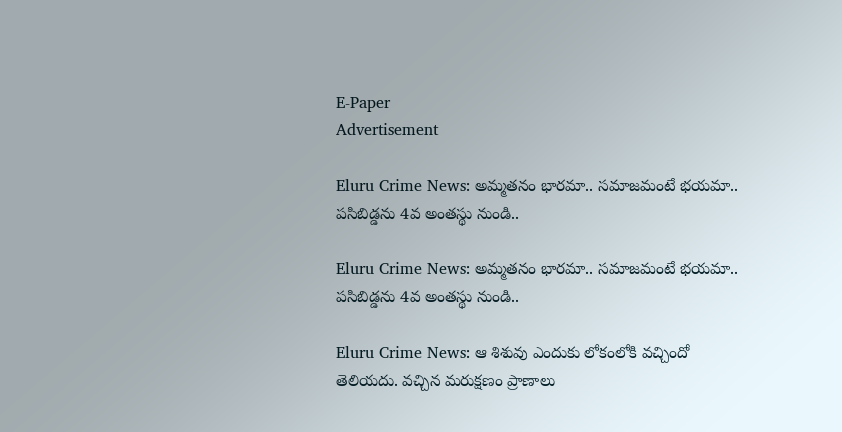E-Paper
Advertisement

Eluru Crime News: అమ్మతనం భారమా.. సమాజమంటే భయమా.. పసిబిడ్డను 4వ అంతస్థు నుండి..

Eluru Crime News: అమ్మతనం భారమా.. సమాజమంటే భయమా.. పసిబిడ్డను 4వ అంతస్థు నుండి..

Eluru Crime News: ఆ శిశువు ఎందుకు లోకంలోకి వచ్చిందో తెలియదు. వచ్చిన మరుక్షణం ప్రాణాలు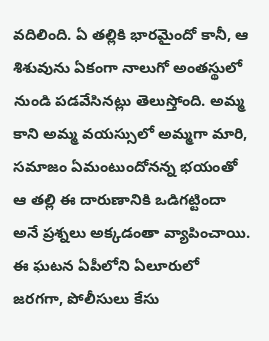వదిలింది. ఏ తల్లికి భారమైందో కానీ, ఆ శిశువును ఏకంగా నాలుగో అంతస్థులో నుండి పడవేసినట్లు తెలుస్తోంది. అమ్మ కాని అమ్మ వయస్సులో అమ్మగా మారి, సమాజం ఏమంటుందోనన్న భయంతో ఆ తల్లి ఈ దారుణానికి ఒడిగట్టిందా అనే ప్రశ్నలు అక్కడంతా వ్యాపించాయి. ఈ ఘటన ఏపీలోని ఏలూరులో జరగగా, పోలీసులు కేసు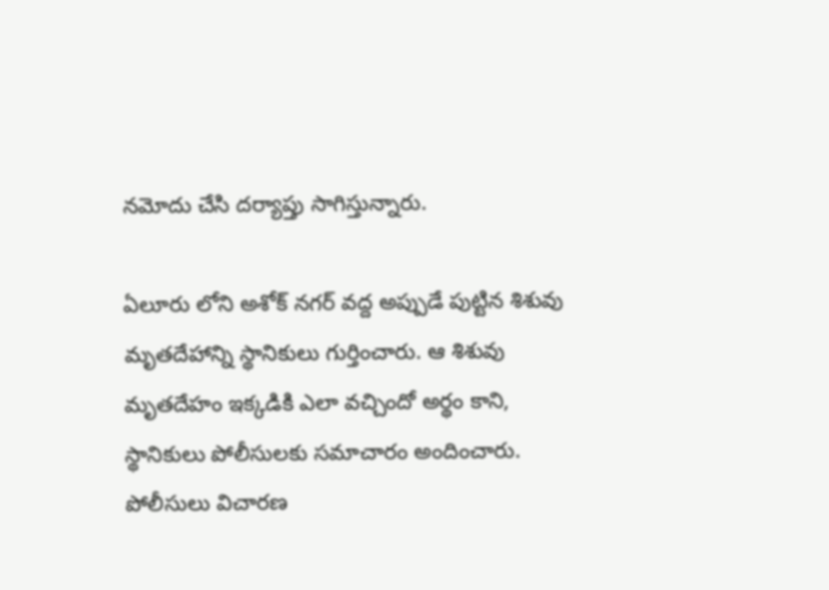నమోదు చేసి దర్యాప్తు సాగిస్తున్నారు.

ఏలూరు లోని అశోక్ నగర్ వద్ద అప్పుడే పుట్టిన శిశువు మృతదేహాన్ని స్థానికులు గుర్తించారు. ఆ శిశువు మృతదేహం ఇక్కడికి ఎలా వచ్చిందో అర్థం కాని, స్థానికులు పోలీసులకు సమాచారం అందించారు. పోలీసులు విచారణ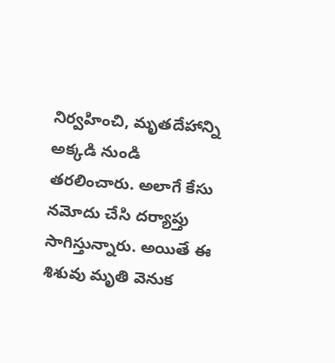నిర్వహించి, మృతదేహాన్ని అక్కడి నుండి తరలించారు. అలాగే కేసు నమోదు చేసి దర్యాప్తు సాగిస్తున్నారు. అయితే ఈ శిశువు మృతి వెనుక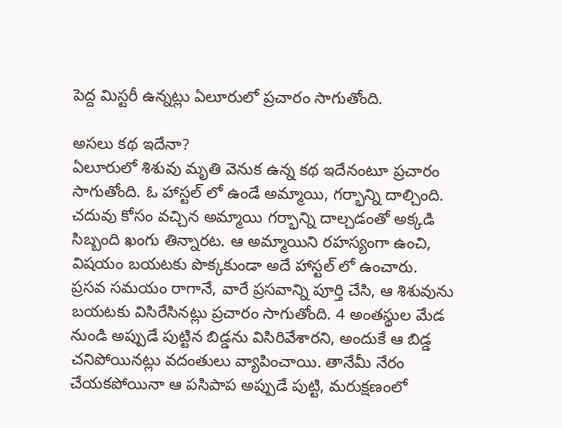పెద్ద మిస్టరీ ఉన్నట్లు ఏలూరులో ప్రచారం సాగుతోంది.

అసలు కథ ఇదేనా?
ఏలూరులో శిశువు మృతి వెనుక ఉన్న కథ ఇదేనంటూ ప్రచారం సాగుతోంది. ఓ హాస్టల్ లో ఉండే అమ్మాయి, గర్భాన్ని దాల్చింది. చదువు కోసం వచ్చిన అమ్మాయి గర్భాన్ని దాల్చడంతో అక్కడి సిబ్బంది ఖంగు తిన్నారట. ఆ అమ్మాయిని రహస్యంగా ఉంచి, విషయం బయటకు పొక్కకుండా అదే హాస్టల్ లో ఉంచారు. ప్రసవ సమయం రాగానే, వారే ప్రసవాన్ని పూర్తి చేసి, ఆ శిశువును బయటకు విసిరేసినట్లు ప్రచారం సాగుతోంది. 4 అంతస్థుల మేడ నుండి అప్పుడే పుట్టిన బిడ్డను విసిరివేశారని, అందుకే ఆ బిడ్డ చనిపోయినట్లు వదంతులు వ్యాపించాయి. తానేమీ నేరం చేయకపోయినా ఆ పసిపాప అప్పుడే పుట్టి, మరుక్షణంలో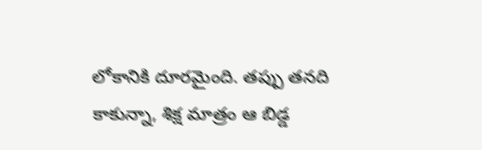లోకానికి దూరమైంది. తప్పు తనది కాకున్నా, శిక్ష మాత్రం ఆ బిడ్డ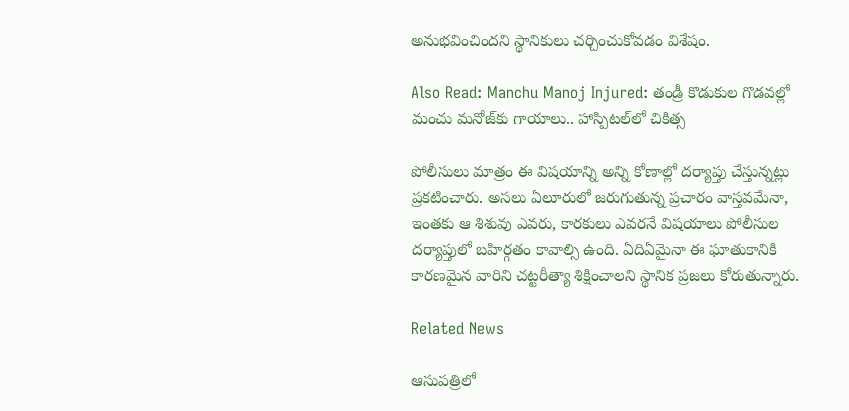అనుభవించిందని స్థానికులు చర్చించుకోవడం విశేషం.

Also Read: Manchu Manoj Injured: తండ్రీ కొడుకుల గొడవల్లో మంచు మనోజ్‌కు గాయాలు.. హాస్పిటల్‌లో చికిత్స

పోలీసులు మాత్రం ఈ విషయాన్ని అన్ని కోణాల్లో దర్యాప్తు చేస్తున్నట్లు ప్రకటించారు. అసలు ఏలూరులో జరుగుతున్న ప్రచారం వాస్తవమేనా, ఇంతకు ఆ శిశువు ఎవరు, కారకులు ఎవరనే విషయాలు పోలీసుల దర్యాప్తులో బహిర్గతం కావాల్సి ఉంది. ఏదిఏమైనా ఈ ఘాతుకానికి కారణమైన వారిని చట్టరీత్యా శిక్షించాలని స్థానిక ప్రజలు కోరుతున్నారు.

Related News

ఆసుపత్రిలో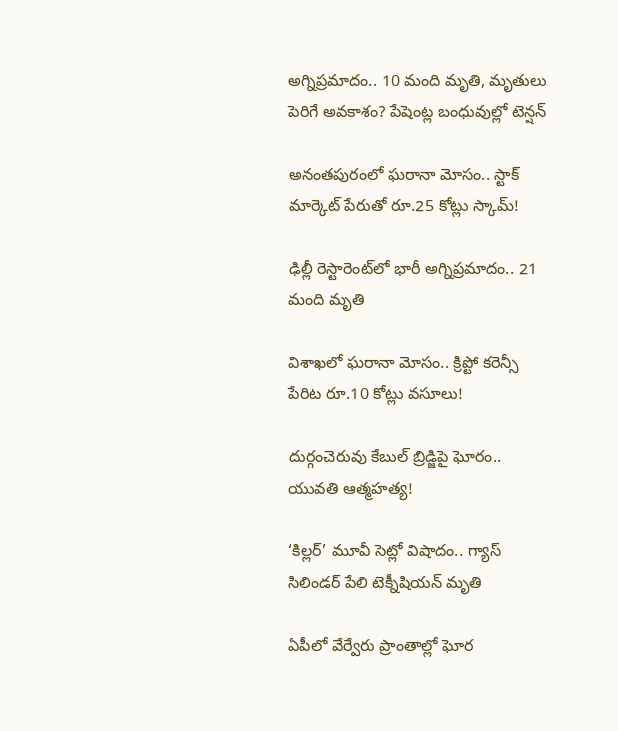అగ్నిప్రమాదం.. 10 మంది మృతి, మృతులు పెరిగే అవకాశం? పేషెంట్ల బంధువుల్లో టెన్షన్

అనంతపురంలో ఘరానా మోసం.. స్టాక్ మార్కెట్ పేరుతో రూ.25 కోట్లు స్కామ్!

ఢిల్లీ రెస్టారెంట్‌లో భారీ అగ్నిప్రమాదం.. 21 మంది మృతి

విశాఖలో ఘరానా మోసం.. క్రిప్టో కరెన్సీ పేరిట రూ.10 కోట్లు వసూలు!

దుర్గంచెరువు కేబుల్ బ్రిడ్జిపై ఘోరం.. యువతి ఆత్మహత్య!

‘కిల్లర్’ మూవీ సెట్లో విషాదం.. గ్యాస్ సిలిండర్ పేలి టెక్నీషియన్ మృతి

ఏపీలో వేర్వేరు ప్రాంతాల్లో ఘోర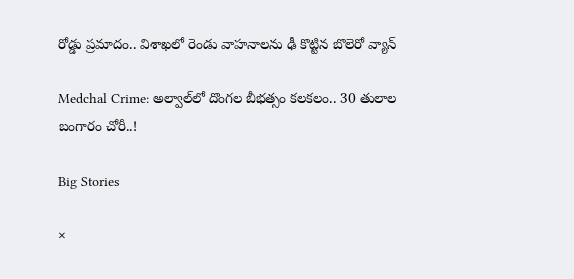రోడ్డు ప్రమాదం.. విశాఖలో రెండు వాహనాలను ఢీ కొట్టిన బొలెరో వ్యాన్

Medchal Crime: అల్వాల్‌లో దొంగల బీభత్సం కలకలం.. 30 తులాల బంగారం చోరీ..!

Big Stories

×